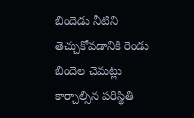బిందెడు నీటిని తెచ్చుకోవడానికి రెండు బిందెల చెమట్లు కార్చాల్సిన పరిస్థితి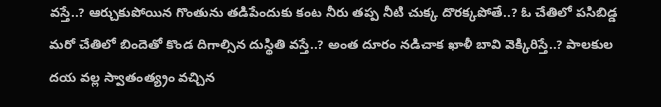వస్తే..? ఆర్చుకుపోయిన గొంతును తడిపేందుకు కంట నీరు తప్ప నీటి చుక్క దొరక్కపోతే..? ఓ చేతిలో పసిబిడ్డ మరో చేతిలో బిందెతో కొండ దిగాల్సిన దుస్థితి వస్తే..? అంత దూరం నడిచాక ఖాళీ బావి వెక్కిరిస్తే..? పాలకుల దయ వల్ల స్వాతంత్య్రం వచ్చిన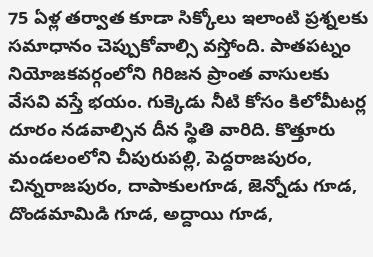75 ఏళ్ల తర్వాత కూడా సిక్కోలు ఇలాంటి ప్రశ్నలకు సమాధానం చెప్పుకోవాల్సి వస్తోంది. పాతపట్నం నియోజకవర్గంలోని గిరిజన ప్రాంత వాసులకు వేసవి వస్తే భయం. గుక్కెడు నీటి కోసం కిలోమీటర్ల దూరం నడవాల్సిన దీన స్థితి వారిది. కొత్తూరు మండలంలోని చీపురుపల్లి, పెద్దరాజపురం, చిన్నరాజపురం, దాపాకులగూడ, జెన్నోడు గూడ, దొండమామిడి గూడ, అద్దాయి గూడ,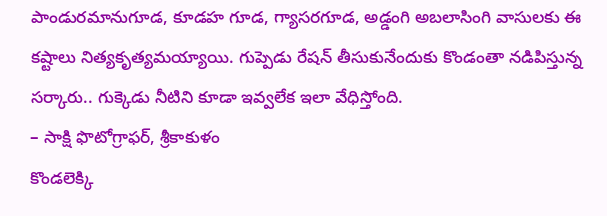పాండురమానుగూడ, కూడహ గూడ, గ్యాసరగూడ, అడ్డంగి అబలాసింగి వాసులకు ఈ కష్టాలు నిత్యకృత్యమయ్యాయి. గుప్పెడు రేషన్ తీసుకునేందుకు కొండంతా నడిపిస్తున్న సర్కారు.. గుక్కెడు నీటిని కూడా ఇవ్వలేక ఇలా వేధిస్తోంది.
– సాక్షి ఫొటోగ్రాఫర్, శ్రీకాకుళం
కొండలెక్కి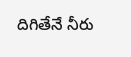దిగితేనే నీరు